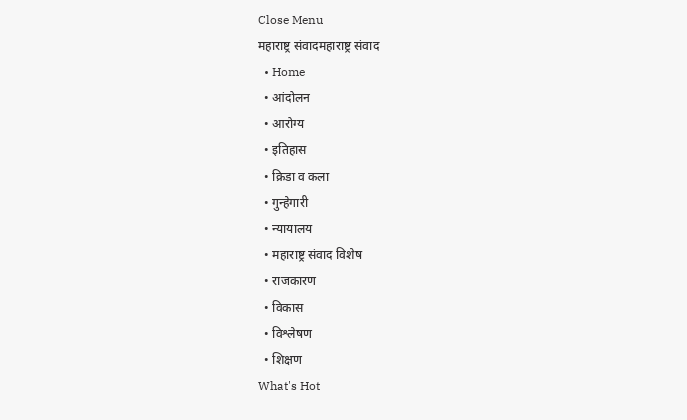Close Menu
महाराष्ट्र संवादमहाराष्ट्र संवाद
  • Home
  • आंदोलन
  • आरोग्य
  • इतिहास
  • क्रिडा व कला
  • गुन्हेगारी
  • न्यायालय
  • महाराष्ट्र संवाद विशेष
  • राजकारण
  • विकास
  • विश्लेषण
  • शिक्षण
What's Hot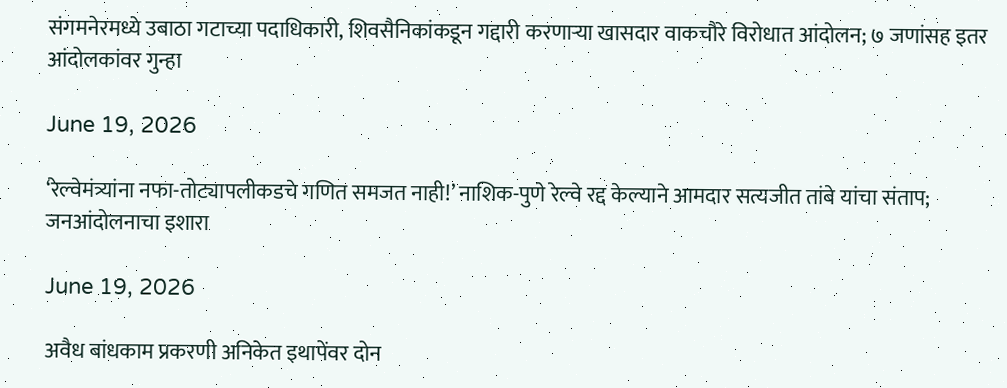संगमनेरमध्ये उबाठा गटाच्या पदाधिकारी, शिवसैनिकांकडून गद्दारी करणाऱ्या खासदार वाकचौरे विरोधात आंदोलन; ७ जणांसह इतर आंदोलकांवर गुन्हा

June 19, 2026

‘रेल्वेमंत्र्यांना नफा-तोट्यापलीकडचे गणित समजत नाही!’ नाशिक-पुणे रेल्वे रद्द केल्याने आमदार सत्यजीत तांबे यांचा संताप; जनआंदोलनाचा इशारा

June 19, 2026

अवैध बांधकाम प्रकरणी अनिकेत इथापेंवर दोन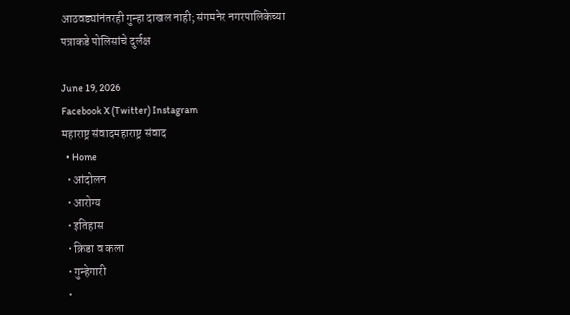आठवड्यांनंतरही गुन्हा दाखल नाही; संगमनेर नगरपालिकेच्या पत्राकडे पोलिसांचे दुर्लक्ष

June 19, 2026
Facebook X (Twitter) Instagram
महाराष्ट्र संवादमहाराष्ट्र संवाद
  • Home
  • आंदोलन
  • आरोग्य
  • इतिहास
  • क्रिडा व कला
  • गुन्हेगारी
  •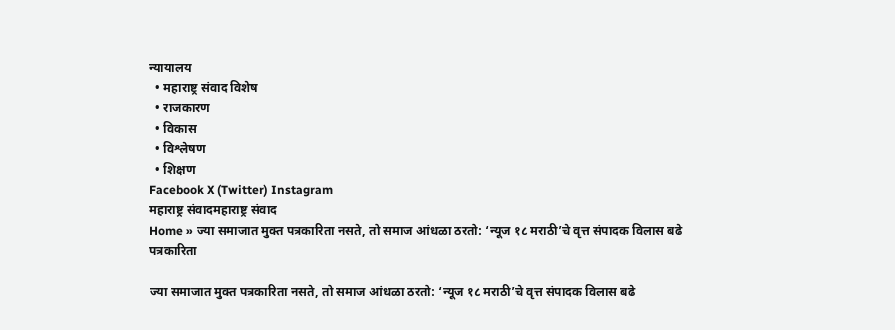न्यायालय
  • महाराष्ट्र संवाद विशेष
  • राजकारण
  • विकास
  • विश्लेषण
  • शिक्षण
Facebook X (Twitter) Instagram
महाराष्ट्र संवादमहाराष्ट्र संवाद
Home » ज्या समाजात मुक्त पत्रकारिता नसते, तो समाज आंधळा ठरतो: ‘न्यूज १८ मराठी’चे वृत्त संपादक विलास बढे
पत्रकारिता

ज्या समाजात मुक्त पत्रकारिता नसते, तो समाज आंधळा ठरतो: ‘न्यूज १८ मराठी’चे वृत्त संपादक विलास बढे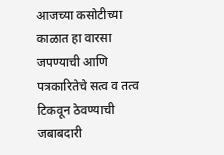आजच्या कसोटीच्या काळात हा वारसा जपण्याची आणि पत्रकारितेचे सत्व व तत्व टिकवून ठेवण्याची जबाबदारी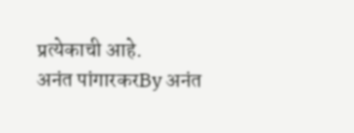प्रत्येकाची आहे.
अनंत पांगारकरBy अनंत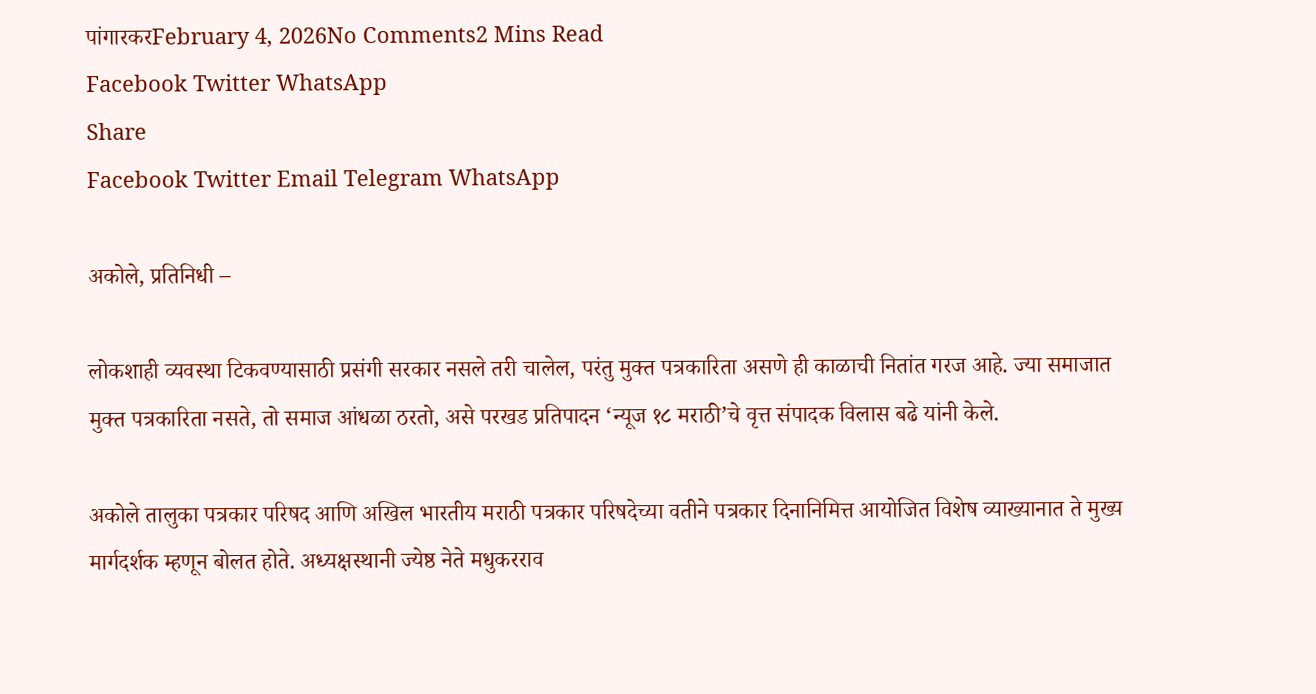पांगारकरFebruary 4, 2026No Comments2 Mins Read
Facebook Twitter WhatsApp
Share
Facebook Twitter Email Telegram WhatsApp

अकोले, प्रतिनिधी –

लोकशाही व्यवस्था टिकवण्यासाठी प्रसंगी सरकार नसले तरी चालेल, परंतु मुक्त पत्रकारिता असणे ही काळाची नितांत गरज आहे. ज्या समाजात मुक्त पत्रकारिता नसते, तो समाज आंधळा ठरतो, असे परखड प्रतिपादन ‘न्यूज १८ मराठी’चे वृत्त संपादक विलास बढे यांनी केले.

अकोले तालुका पत्रकार परिषद आणि अखिल भारतीय मराठी पत्रकार परिषदेच्या वतीने पत्रकार दिनानिमित्त आयोजित विशेष व्याख्यानात ते मुख्य मार्गदर्शक म्हणून बोलत होते. अध्यक्षस्थानी ज्येष्ठ नेते मधुकरराव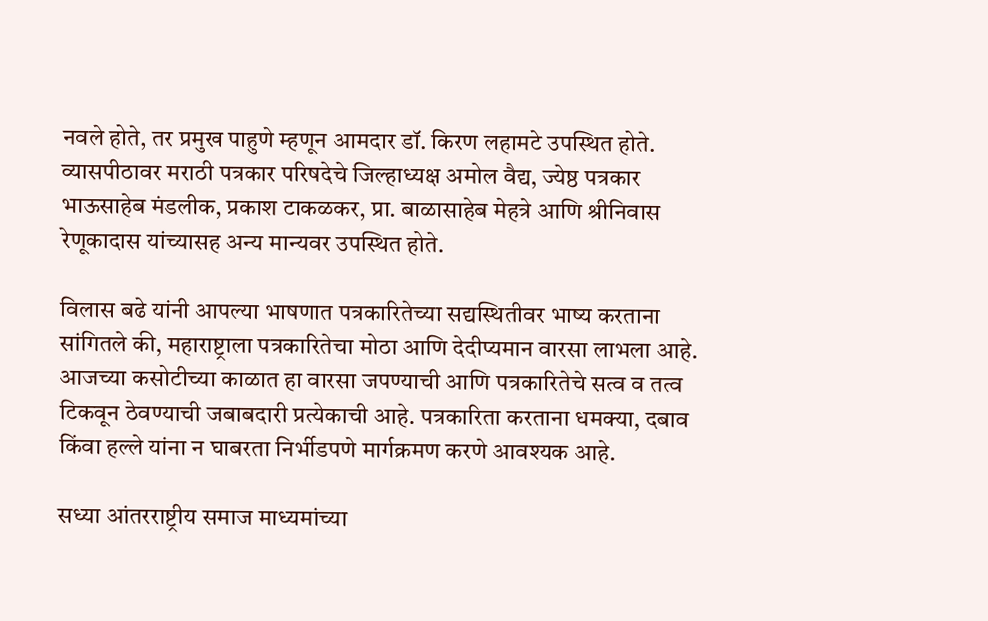नवले होते, तर प्रमुख पाहुणे म्हणून आमदार डॉ. किरण लहामटे उपस्थित होते. व्यासपीठावर मराठी पत्रकार परिषदेचे जिल्हाध्यक्ष अमोल वैद्य, ज्येष्ठ पत्रकार भाऊसाहेब मंडलीक, प्रकाश टाकळकर, प्रा. बाळासाहेब मेहत्रे आणि श्रीनिवास रेणूकादास यांच्यासह अन्य मान्यवर उपस्थित होते.

विलास बढे यांनी आपल्या भाषणात पत्रकारितेच्या सद्यस्थितीवर भाष्य करताना सांगितले की, महाराष्ट्राला पत्रकारितेचा मोठा आणि देदीप्यमान वारसा लाभला आहे. आजच्या कसोटीच्या काळात हा वारसा जपण्याची आणि पत्रकारितेचे सत्व व तत्व टिकवून ठेवण्याची जबाबदारी प्रत्येकाची आहे. पत्रकारिता करताना धमक्या, दबाव किंवा हल्ले यांना न घाबरता निर्भीडपणे मार्गक्रमण करणे आवश्यक आहे.

सध्या आंतरराष्ट्रीय समाज माध्यमांच्या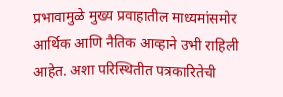प्रभावामुळे मुख्य प्रवाहातील माध्यमांसमोर आर्थिक आणि नैतिक आव्हाने उभी राहिली आहेत. अशा परिस्थितीत पत्रकारितेची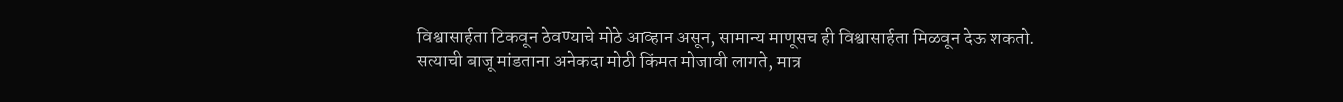विश्वासार्हता टिकवून ठेवण्याचे मोठे आव्हान असून, सामान्य माणूसच ही विश्वासार्हता मिळवून देऊ शकतो. सत्याची बाजू मांडताना अनेकदा मोठी किंमत मोजावी लागते, मात्र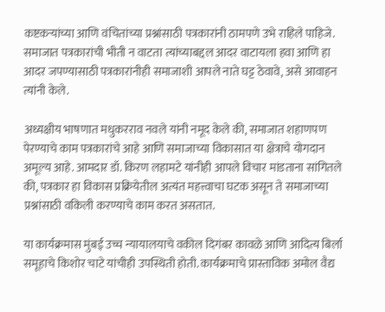कष्टकऱ्यांच्या आणि वंचितांच्या प्रश्नांसाठी पत्रकारांनी ठामपणे उभे राहिले पाहिजे. समाजात पत्रकारांची भीती न वाटता त्यांच्याबद्दल आदर वाटायला हवा आणि हा आदर जपण्यासाठी पत्रकारांनीही समाजाशी आपले नाते घट्ट ठेवावे, असे आवाहन त्यांनी केले.

अध्यक्षीय भाषणात मधुकरराव नवले यांनी नमूद केले की, समाजात शहाणपण पेरण्याचे काम पत्रकारांचे आहे आणि समाजाच्या विकासात या क्षेत्राचे योगदान अमूल्य आहे. आमदार डॉ. किरण लहामटे यांनीही आपले विचार मांडताना सांगितले की, पत्रकार हा विकास प्रक्रियेतील अत्यंत महत्त्वाचा घटक असून ते समाजाच्या प्रश्नांसाठी वकिली करण्याचे काम करत असतात.

या कार्यक्रमास मुंबई उच्च न्यायालयाचे वकील दिगंबर कावळे आणि आदित्य बिर्ला समूहाचे किशोर चाटे यांचीही उपस्थिती होती. कार्यक्रमाचे प्रास्ताविक अमोल वैद्य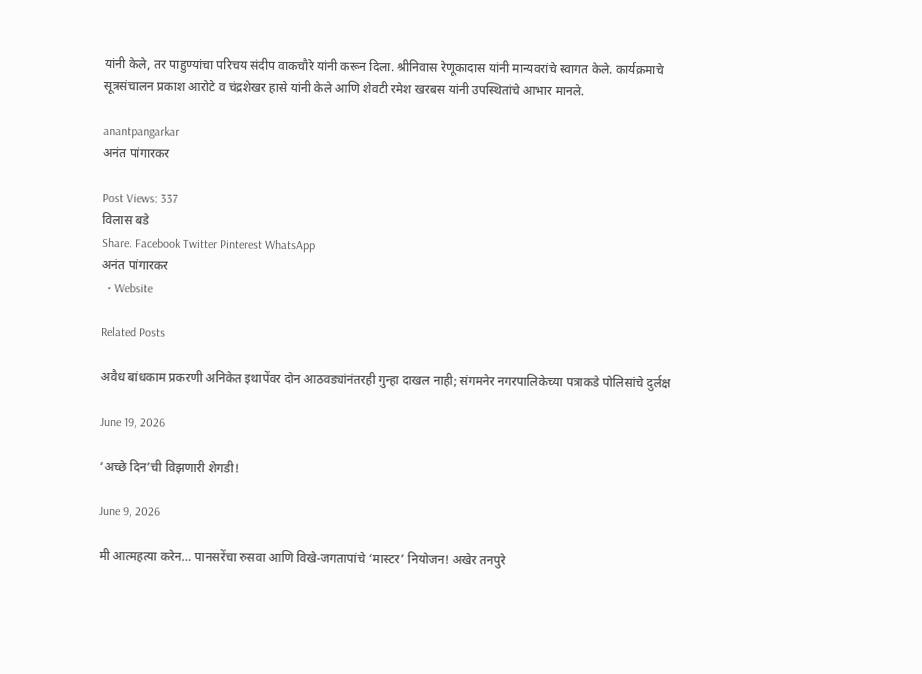यांनी केले, तर पाहुण्यांचा परिचय संदीप वाकचौरे यांनी करून दिला. श्रीनिवास रेणूकादास यांनी मान्यवरांचे स्वागत केले. कार्यक्रमाचे सूत्रसंचालन प्रकाश आरोटे व चंद्रशेखर हासे यांनी केले आणि शेवटी रमेश खरबस यांनी उपस्थितांचे आभार मानले.

anantpangarkar
अनंत पांगारकर

Post Views: 337
विलास बडे
Share. Facebook Twitter Pinterest WhatsApp
अनंत पांगारकर
  • Website

Related Posts

अवैध बांधकाम प्रकरणी अनिकेत इथापेंवर दोन आठवड्यांनंतरही गुन्हा दाखल नाही; संगमनेर नगरपालिकेच्या पत्राकडे पोलिसांचे दुर्लक्ष

June 19, 2026

‘अच्छे दिन’ची विझणारी शेगडी!

June 9, 2026

मी आत्महत्या करेन… पानसरेंचा रुसवा आणि विखे-जगतापांचे ‘मास्टर’ नियोजन! अखेर तनपुरे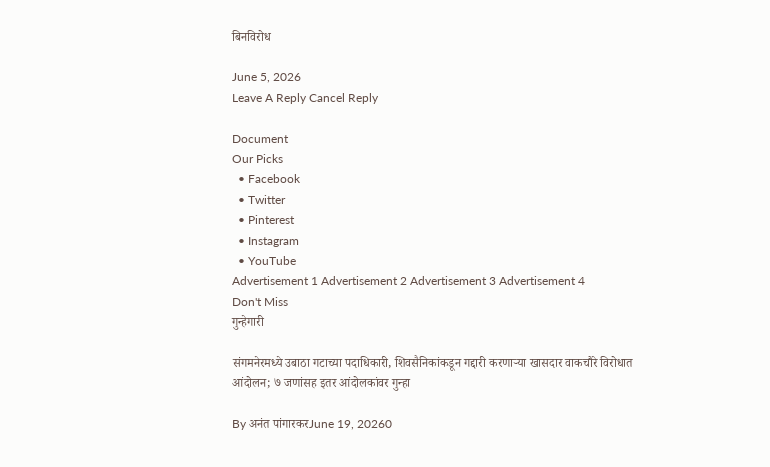बिनविरोध

June 5, 2026
Leave A Reply Cancel Reply

Document
Our Picks
  • Facebook
  • Twitter
  • Pinterest
  • Instagram
  • YouTube
Advertisement 1 Advertisement 2 Advertisement 3 Advertisement 4
Don't Miss
गुन्हेगारी

संगमनेरमध्ये उबाठा गटाच्या पदाधिकारी, शिवसैनिकांकडून गद्दारी करणाऱ्या खासदार वाकचौरे विरोधात आंदोलन; ७ जणांसह इतर आंदोलकांवर गुन्हा

By अनंत पांगारकरJune 19, 20260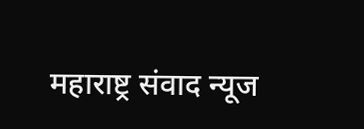महाराष्ट्र संवाद न्यूज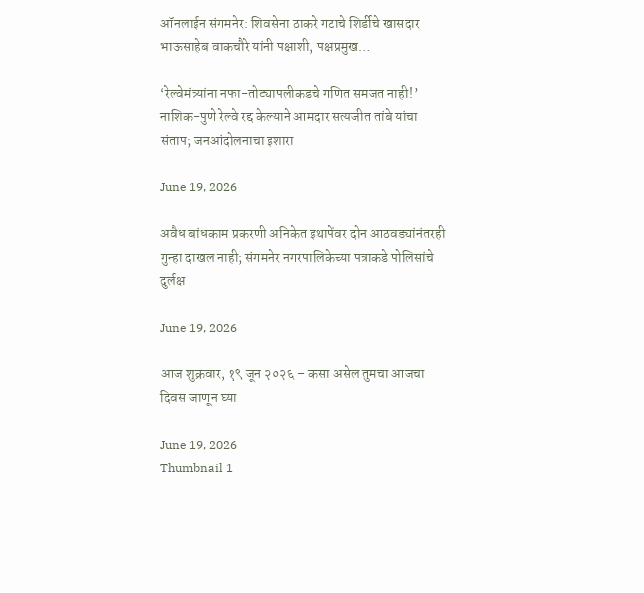ऑनलाईन संगमनेर: शिवसेना ठाकरे गटाचे शिर्डीचे खासदार भाऊसाहेब वाकचौरे यांनी पक्षाशी, पक्षप्रमुख…

‘रेल्वेमंत्र्यांना नफा-तोट्यापलीकडचे गणित समजत नाही!’ नाशिक-पुणे रेल्वे रद्द केल्याने आमदार सत्यजीत तांबे यांचा संताप; जनआंदोलनाचा इशारा

June 19, 2026

अवैध बांधकाम प्रकरणी अनिकेत इथापेंवर दोन आठवड्यांनंतरही गुन्हा दाखल नाही; संगमनेर नगरपालिकेच्या पत्राकडे पोलिसांचे दुर्लक्ष

June 19, 2026

आज शुक्रवार, १९ जून २०२६ – कसा असेल तुमचा आजचा दिवस जाणून घ्या

June 19, 2026
Thumbnail 1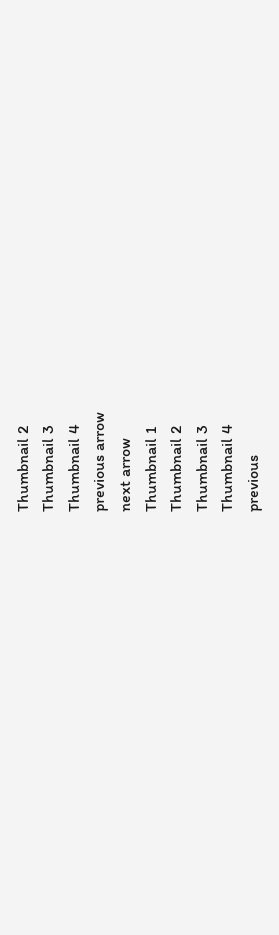Thumbnail 2
Thumbnail 3
Thumbnail 4
previous arrow
next arrow
Thumbnail 1
Thumbnail 2
Thumbnail 3
Thumbnail 4
previous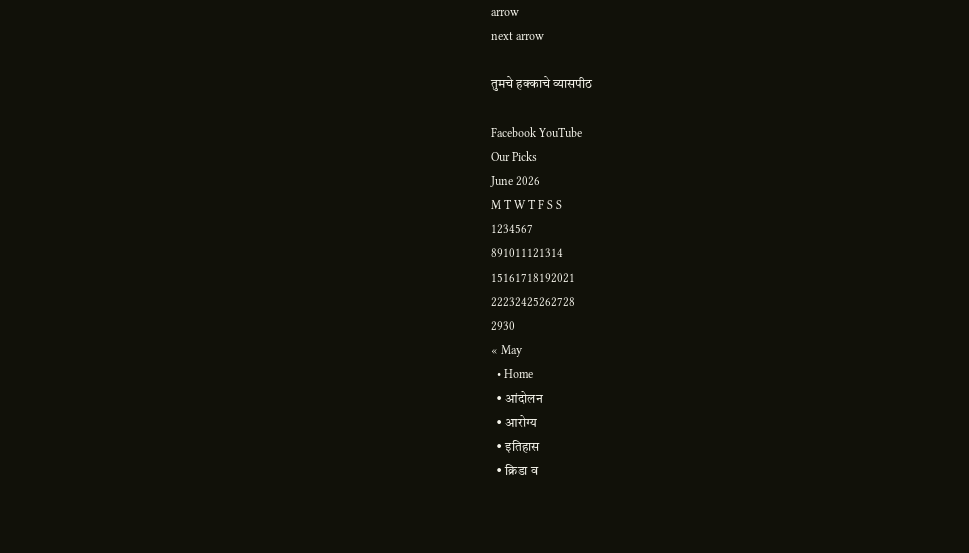arrow
next arrow

तुमचे हक्काचे व्यासपीठ

Facebook YouTube
Our Picks
June 2026
M T W T F S S
1234567
891011121314
15161718192021
22232425262728
2930
« May
  • Home
  • आंदोलन
  • आरोग्य
  • इतिहास
  • क्रिडा व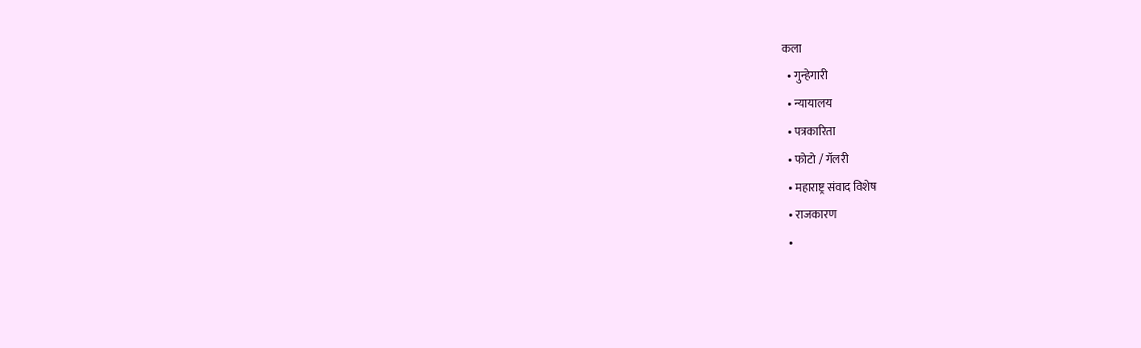कला
  • गुन्हेगारी
  • न्यायालय
  • पत्रकारिता
  • फोटो / गॅलरी
  • महाराष्ट्र संवाद विशेष
  • राजकारण
  •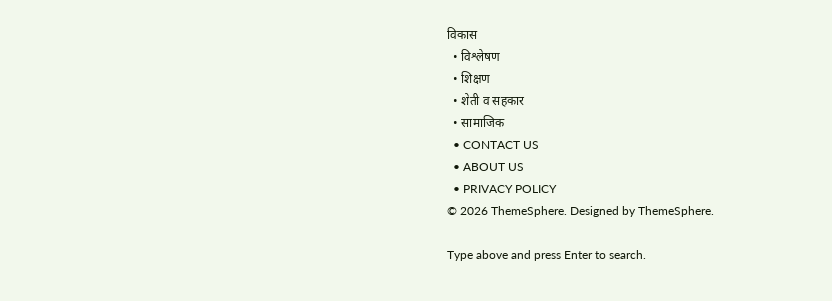विकास
  • विश्लेषण
  • शिक्षण
  • शेती व सहकार
  • सामाजिक
  • CONTACT US
  • ABOUT US
  • PRIVACY POLICY
© 2026 ThemeSphere. Designed by ThemeSphere.

Type above and press Enter to search.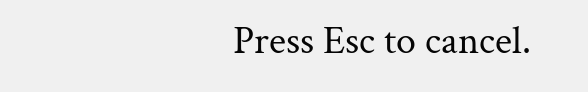Press Esc to cancel.